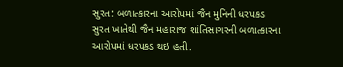સુરત: બળાત્કારના આરોપમાં જૈન મુનિની ધરપકડ
સુરત ખાતેથી જૈન મહારાજ શાંતિસાગરની બળાત્કારના આરોપમાં ધરપકડ થઇ હતી.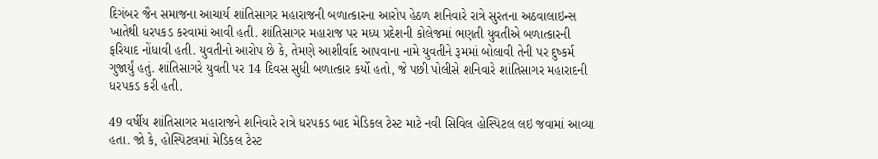દિગંબર જૈન સમાજના આચાર્ય શાંતિસાગર મહારાજની બળાત્કારના આરોપ હેઠળ શનિવારે રાત્રે સુરતના અઠવાલાઇન્સ ખાતેથી ધરપકડ કરવામાં આવી હતી. શાંતિસાગર મહારાજ પર મધ્ય પ્રદેશની કોલેજમાં ભણતી યુવતીએ બળાત્કારની ફરિયાદ નોંધાવી હતી. યુવતીનો આરોપ છે કે, તેમણે આશીર્વાદ આપવાના નામે યુવતીને રૂમમાં બોલાવી તેની પર દુષ્કર્મ ગુજાર્યું હતું. શાંતિસાગરે યુવતી પર 14 દિવસ સુધી બળાત્કાર કર્યો હતો, જે પછી પોલીસે શનિવારે શાંતિસાગર મહારાદની ધરપકડ કરી હતી.

49 વર્ષીય શાંતિસાગર મહારાજને શનિવારે રાત્રે ધરપકડ બાદ મેડિકલ ટેસ્ટ માટે નવી સિવિલ હોસ્પિટલ લઇ જવામાં આવ્યા હતા. જો કે, હોસ્પિટલમાં મેડિકલ ટેસ્ટ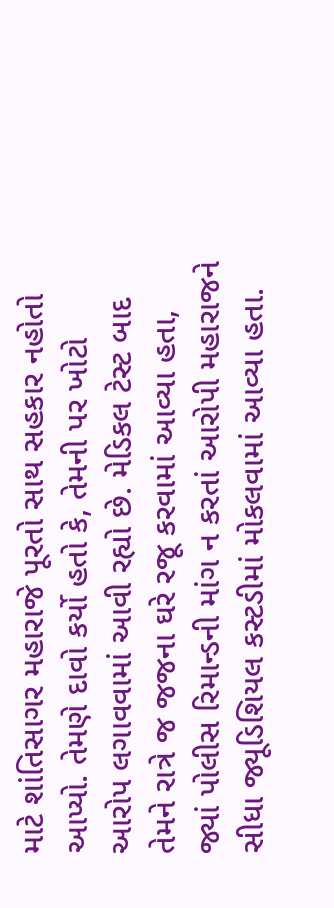માટે શાંતિસાગર મહારાજે પૂરતો સાથ સહકાર નહોતો આપ્યો. તેમણે દાવો કર્યો હતો કે, તેમની પર ખોટો આરોપ લગાવવામાં આવી રહ્યો છે. મેડિકલ ટેસ્ટ બાદ તેમને રાત્રે જ જજના ઘરે રજૂ કરવામાં આવ્યા હતા, જ્યાં પોલીસ રિમાન્ડની માંગ ન કરતાં આરોપી મહારાજને સીધા જ્યૂડિશિયલ કસ્ટડીમાં મોકલવામાં આવ્યા હતા.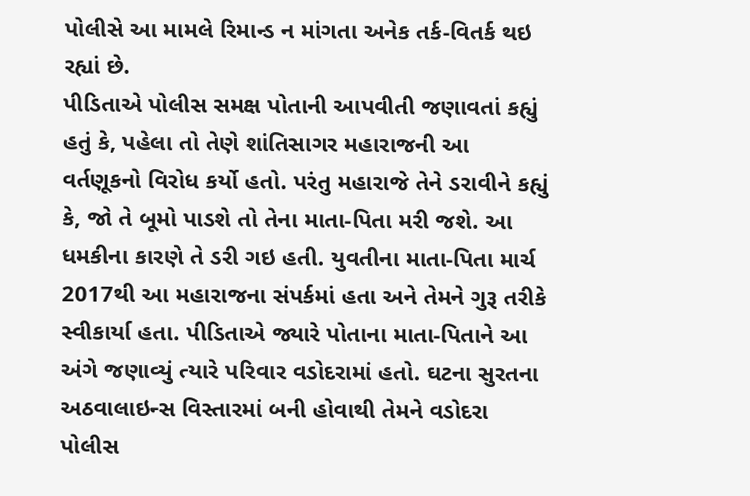પોલીસે આ મામલે રિમાન્ડ ન માંગતા અનેક તર્ક-વિતર્ક થઇ રહ્યાં છે.
પીડિતાએ પોલીસ સમક્ષ પોતાની આપવીતી જણાવતાં કહ્યું હતું કે, પહેલા તો તેણે શાંતિસાગર મહારાજની આ વર્તણૂકનો વિરોધ કર્યો હતો. પરંતુ મહારાજે તેને ડરાવીને કહ્યું કે, જો તે બૂમો પાડશે તો તેના માતા-પિતા મરી જશે. આ ધમકીના કારણે તે ડરી ગઇ હતી. યુવતીના માતા-પિતા માર્ચ 2017થી આ મહારાજના સંપર્કમાં હતા અને તેમને ગુરૂ તરીકે સ્વીકાર્યા હતા. પીડિતાએ જ્યારે પોતાના માતા-પિતાને આ અંગે જણાવ્યું ત્યારે પરિવાર વડોદરામાં હતો. ઘટના સુરતના અઠવાલાઇન્સ વિસ્તારમાં બની હોવાથી તેમને વડોદરા પોલીસ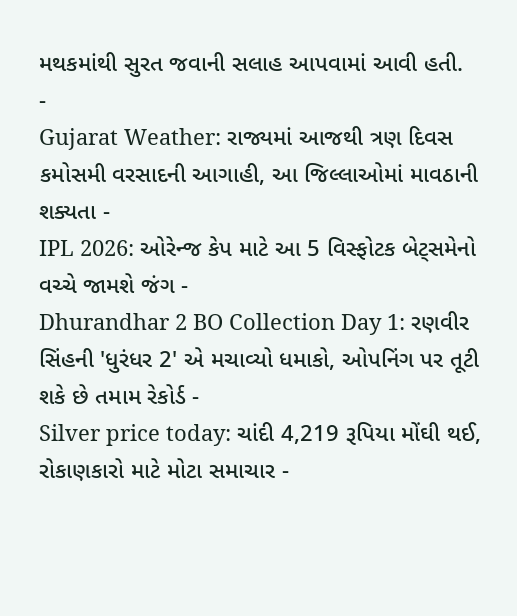મથકમાંથી સુરત જવાની સલાહ આપવામાં આવી હતી.
-
Gujarat Weather: રાજ્યમાં આજથી ત્રણ દિવસ કમોસમી વરસાદની આગાહી, આ જિલ્લાઓમાં માવઠાની શક્યતા -
IPL 2026: ઓરેન્જ કેપ માટે આ 5 વિસ્ફોટક બેટ્સમેનો વચ્ચે જામશે જંગ -
Dhurandhar 2 BO Collection Day 1: રણવીર સિંહની 'ધુરંધર 2' એ મચાવ્યો ધમાકો, ઓપનિંગ પર તૂટી શકે છે તમામ રેકોર્ડ -
Silver price today: ચાંદી 4,219 રૂપિયા મોંઘી થઈ, રોકાણકારો માટે મોટા સમાચાર -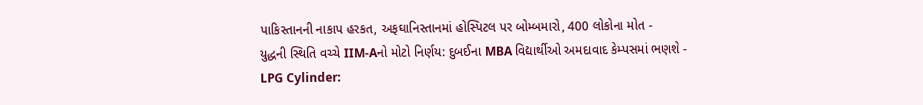પાકિસ્તાનની નાકાપ હરકત, અફઘાનિસ્તાનમાં હોસ્પિટલ પર બોમ્બમારો, 400 લોકોના મોત -
યુદ્ધની સ્થિતિ વચ્ચે IIM-Aનો મોટો નિર્ણય: દુબઈના MBA વિદ્યાર્થીઓ અમદાવાદ કેમ્પસમાં ભણશે -
LPG Cylinder: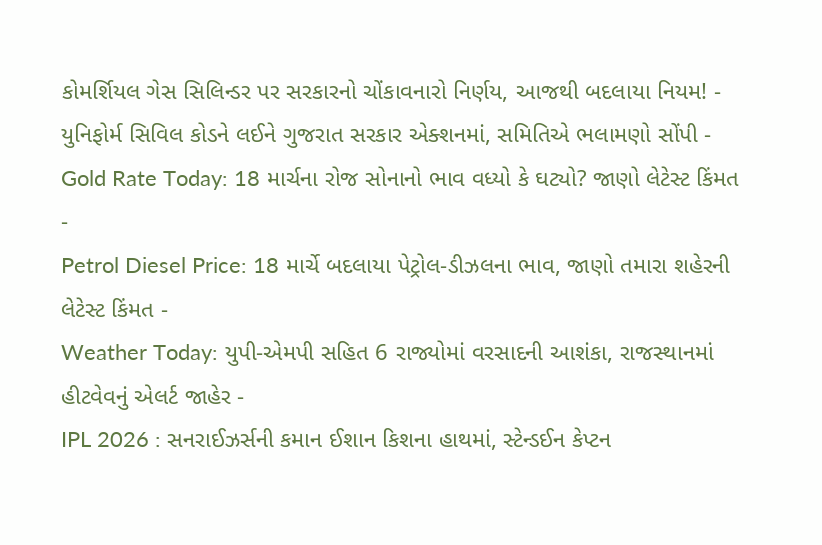કોમર્શિયલ ગેસ સિલિન્ડર પર સરકારનો ચોંકાવનારો નિર્ણય, આજથી બદલાયા નિયમ! -
યુનિફોર્મ સિવિલ કોડને લઈને ગુજરાત સરકાર એક્શનમાં, સમિતિએ ભલામણો સોંપી -
Gold Rate Today: 18 માર્ચના રોજ સોનાનો ભાવ વધ્યો કે ઘટ્યો? જાણો લેટેસ્ટ કિંમત -
Petrol Diesel Price: 18 માર્ચે બદલાયા પેટ્રોલ-ડીઝલના ભાવ, જાણો તમારા શહેરની લેટેસ્ટ કિંમત -
Weather Today: યુપી-એમપી સહિત 6 રાજ્યોમાં વરસાદની આશંકા, રાજસ્થાનમાં હીટવેવનું એલર્ટ જાહેર -
IPL 2026 : સનરાઈઝર્સની કમાન ઈશાન કિશના હાથમાં, સ્ટેન્ડઈન કેપ્ટન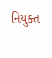નિયુક્ત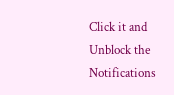Click it and Unblock the Notifications